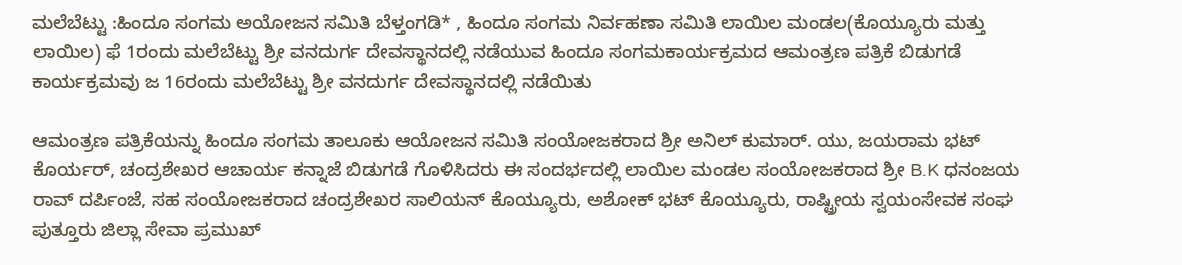ಮಲೆಬೆಟ್ಟು :ಹಿಂದೂ ಸಂಗಮ ಅಯೋಜನ ಸಮಿತಿ ಬೆಳ್ತಂಗಡಿ* , ಹಿಂದೂ ಸಂಗಮ ನಿರ್ವಹಣಾ ಸಮಿತಿ ಲಾಯಿಲ ಮಂಡಲ(ಕೊಯ್ಯೂರು ಮತ್ತು ಲಾಯಿಲ) ಫೆ 1ರಂದು ಮಲೆಬೆಟ್ಟು ಶ್ರೀ ವನದುರ್ಗ ದೇವಸ್ಥಾನದಲ್ಲಿ ನಡೆಯುವ ಹಿಂದೂ ಸಂಗಮಕಾರ್ಯಕ್ರಮದ ಆಮಂತ್ರಣ ಪತ್ರಿಕೆ ಬಿಡುಗಡೆ ಕಾರ್ಯಕ್ರಮವು ಜ 16ರಂದು ಮಲೆಬೆಟ್ಟು ಶ್ರೀ ವನದುರ್ಗ ದೇವಸ್ಥಾನದಲ್ಲಿ ನಡೆಯಿತು

ಆಮಂತ್ರಣ ಪತ್ರಿಕೆಯನ್ನು ಹಿಂದೂ ಸಂಗಮ ತಾಲೂಕು ಆಯೋಜನ ಸಮಿತಿ ಸಂಯೋಜಕರಾದ ಶ್ರೀ ಅನಿಲ್ ಕುಮಾರ್. ಯು, ಜಯರಾಮ ಭಟ್ ಕೊರ್ಯರ್, ಚಂದ್ರಶೇಖರ ಆಚಾರ್ಯ ಕನ್ನಾಜೆ ಬಿಡುಗಡೆ ಗೊಳಿಸಿದರು ಈ ಸಂದರ್ಭದಲ್ಲಿ ಲಾಯಿಲ ಮಂಡಲ ಸಂಯೋಜಕರಾದ ಶ್ರೀ B.K ಧನಂಜಯ ರಾವ್ ದರ್ಪಿಂಜೆ, ಸಹ ಸಂಯೋಜಕರಾದ ಚಂದ್ರಶೇಖರ ಸಾಲಿಯನ್ ಕೊಯ್ಯೂರು, ಅಶೋಕ್ ಭಟ್ ಕೊಯ್ಯೂರು, ರಾಷ್ಟ್ರೀಯ ಸ್ವಯಂಸೇವಕ ಸಂಘ ಪುತ್ತೂರು ಜಿಲ್ಲಾ ಸೇವಾ ಪ್ರಮುಖ್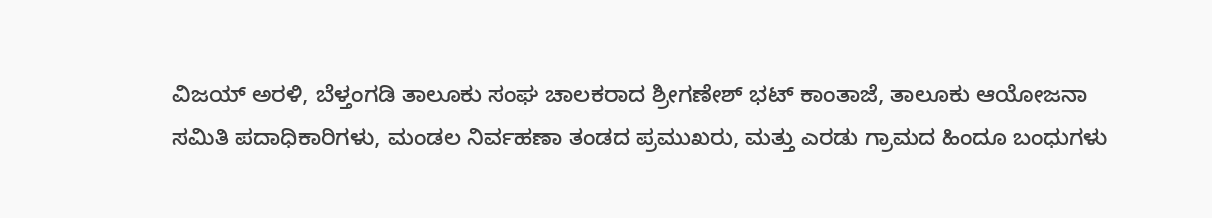ವಿಜಯ್ ಅರಳಿ, ಬೆಳ್ತಂಗಡಿ ತಾಲೂಕು ಸಂಘ ಚಾಲಕರಾದ ಶ್ರೀಗಣೇಶ್ ಭಟ್ ಕಾಂತಾಜೆ, ತಾಲೂಕು ಆಯೋಜನಾ ಸಮಿತಿ ಪದಾಧಿಕಾರಿಗಳು, ಮಂಡಲ ನಿರ್ವಹಣಾ ತಂಡದ ಪ್ರಮುಖರು, ಮತ್ತು ಎರಡು ಗ್ರಾಮದ ಹಿಂದೂ ಬಂಧುಗಳು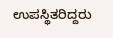ಉಪಸ್ಥಿತರಿದ್ದರು